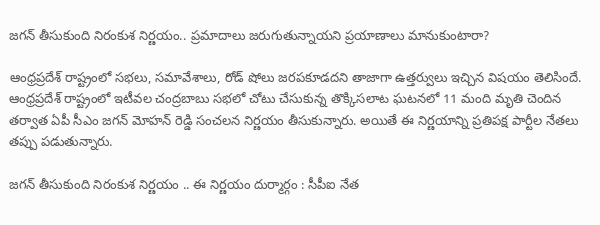జగన్ తీసుకుంది నిరంకుశ నిర్ణయం.. ప్రమాదాలు జరుగుతున్నాయని ప్రయాణాలు మానుకుంటారా?

ఆంధ్రప్రదేశ్ రాష్ట్రంలో సభలు, సమావేశాలు, రోడ్ షోలు జరపకూడదని తాజాగా ఉత్తర్వులు ఇచ్చిన విషయం తెలిసిందే. ఆంధ్రప్రదేశ్ రాష్ట్రంలో ఇటీవల చంద్రబాబు సభలో చోటు చేసుకున్న తొక్కిసలాట ఘటనలో 11 మంది మృతి చెందిన తర్వాత ఏపీ సీఎం జగన్ మోహన్ రెడ్డి సంచలన నిర్ణయం తీసుకున్నారు. అయితే ఈ నిర్ణయాన్ని ప్రతిపక్ష పార్టీల నేతలు తప్పు పడుతున్నారు.

జగన్ తీసుకుంది నిరంకుశ నిర్ణయం .. ఈ నిర్ణయం దుర్మార్గం : సీపీఐ నేత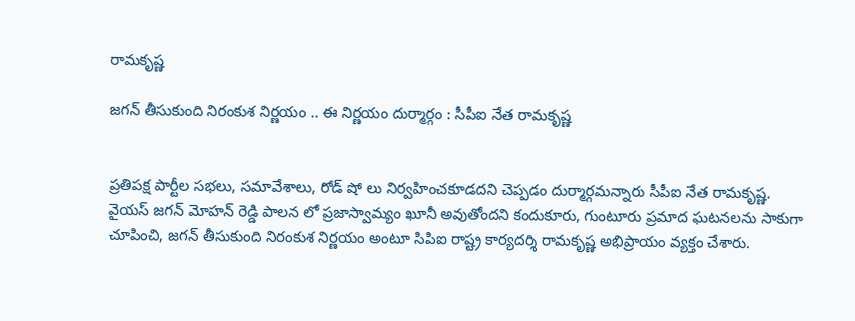రామకృష్ణ

జగన్ తీసుకుంది నిరంకుశ నిర్ణయం .. ఈ నిర్ణయం దుర్మార్గం : సీపీఐ నేత రామకృష్ణ


ప్రతిపక్ష పార్టీల సభలు, సమావేశాలు, రోడ్ షో లు నిర్వహించకూడదని చెప్పడం దుర్మార్గమన్నారు సీపీఐ నేత రామకృష్ణ. వైయస్ జగన్ మోహన్ రెడ్డి పాలన లో ప్రజాస్వామ్యం ఖూనీ అవుతోందని కందుకూరు, గుంటూరు ప్రమాద ఘటనలను సాకుగా చూపించి, జగన్ తీసుకుంది నిరంకుశ నిర్ణయం అంటూ సిపిఐ రాష్ట్ర కార్యదర్శి రామకృష్ణ అభిప్రాయం వ్యక్తం చేశారు.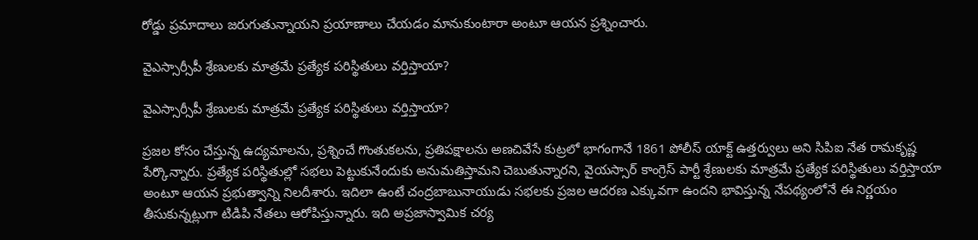రోడ్డు ప్రమాదాలు జరుగుతున్నాయని ప్రయాణాలు చేయడం మానుకుంటారా అంటూ ఆయన ప్రశ్నించారు.

వైఎస్సార్సీపీ శ్రేణులకు మాత్రమే ప్రత్యేక పరిస్థితులు వర్తిస్తాయా?

వైఎస్సార్సీపీ శ్రేణులకు మాత్రమే ప్రత్యేక పరిస్థితులు వర్తిస్తాయా?

ప్రజల కోసం చేస్తున్న ఉద్యమాలను, ప్రశ్నించే గొంతుకలను, ప్రతిపక్షాలను అణచివేసే కుట్రలో భాగంగానే 1861 పోలీస్ యాక్ట్ ఉత్తర్వులు అని సిపిఐ నేత రామకృష్ణ పేర్కొన్నారు. ప్రత్యేక పరిస్థితుల్లో సభలు పెట్టుకునేందుకు అనుమతిస్తామని చెబుతున్నారని, వైయస్సార్ కాంగ్రెస్ పార్టీ శ్రేణులకు మాత్రమే ప్రత్యేక పరిస్థితులు వర్తిస్తాయా అంటూ ఆయన ప్రభుత్వాన్ని నిలదీశారు. ఇదిలా ఉంటే చంద్రబాబునాయుడు సభలకు ప్రజల ఆదరణ ఎక్కువగా ఉందని భావిస్తున్న నేపథ్యంలోనే ఈ నిర్ణయం తీసుకున్నట్లుగా టిడిపి నేతలు ఆరోపిస్తున్నారు. ఇది అప్రజాస్వామిక చర్య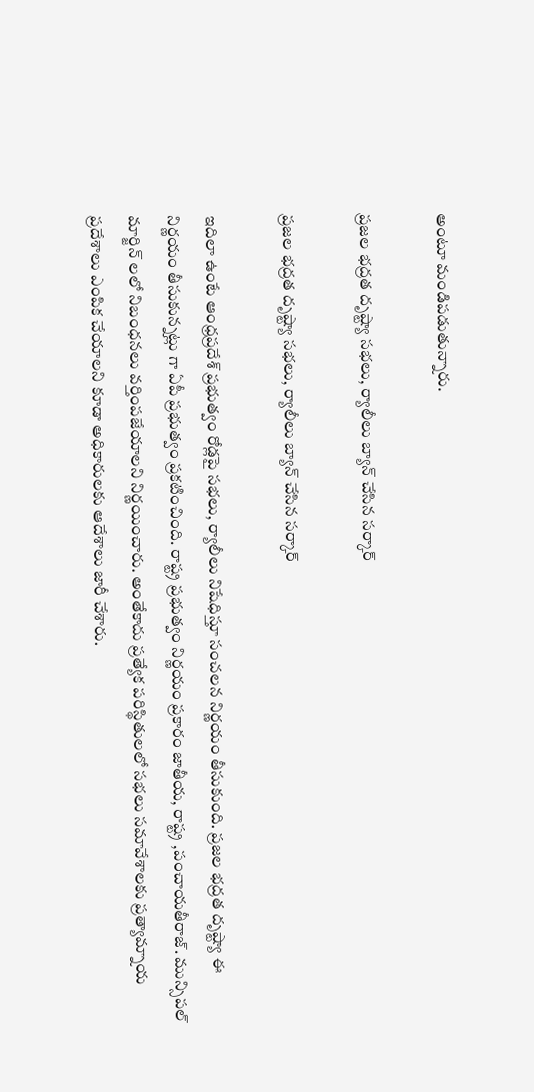అంటూ మండిపడుతున్నారు.

ప్రజల భద్రత దృష్ట్యా సభలు, ర్యాలీలు బ్యాన్ చేసిన సర్కార్

ప్రజల భద్రత దృష్ట్యా సభలు, ర్యాలీలు బ్యాన్ చేసిన సర్కార్

ఇదిలా ఉంటే ఆంధ్రప్రదేశ్ ప్రభుత్వం రోడ్లపై సభలు, ర్యాలీలు నిషేధిస్తూ సంచలన నిర్ణయం తీసుకుంది. ప్రజల భద్రత దృష్ట్యా ఈ నిర్ణయం తీసుకున్నట్లు గా ఏపీ ప్రభుత్వం ప్రకటించింది. రాష్ట్ర ప్రభుత్వం నిర్ణయం ప్రకారం జాతీయ, రాష్ట్ర ,పంచాయతీరాజ్. మున్సిపల్ మార్జిన్ లలో నిబంధనలు వర్తింపజేయాలని నిర్ణయించారు. అంతేకాదు ప్రత్యేక పరిస్థితులలో సభలు సమావేశాలకు ప్రత్యామ్నాయ ప్రదేశాలు ఎంపిక చేయాలని కూడా అధికారులకు ఆదేశాలు జారీ చేశారు.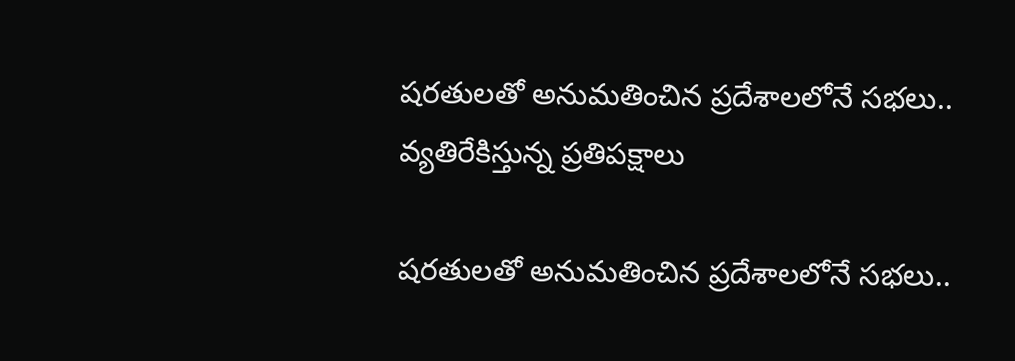షరతులతో అనుమతించిన ప్రదేశాలలోనే సభలు.. వ్యతిరేకిస్తున్న ప్రతిపక్షాలు

షరతులతో అనుమతించిన ప్రదేశాలలోనే సభలు..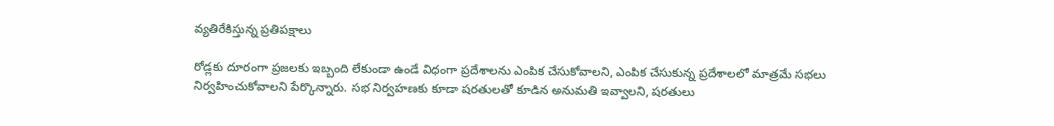వ్యతిరేకిస్తున్న ప్రతిపక్షాలు

రోడ్లకు దూరంగా ప్రజలకు ఇబ్బంది లేకుండా ఉండే విధంగా ప్రదేశాలను ఎంపిక చేసుకోవాలని, ఎంపిక చేసుకున్న ప్రదేశాలలో మాత్రమే సభలు నిర్వహించుకోవాలని పేర్కొన్నారు. సభ నిర్వహణకు కూడా షరతులతో కూడిన అనుమతి ఇవ్వాలని, షరతులు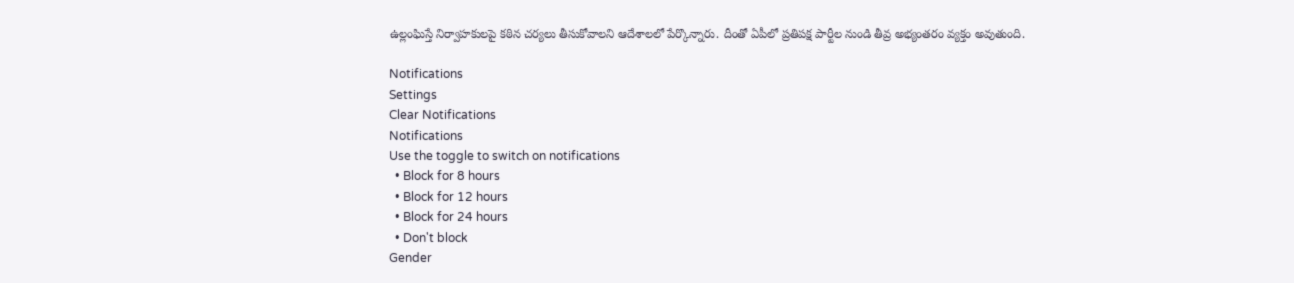ఉల్లంఘిస్తే నిర్వాహకులపై కఠిన చర్యలు తీసుకోవాలని ఆదేశాలలో పేర్కొన్నారు. దీంతో ఏపీలో ప్రతిపక్ష పార్టీల నుండి తీవ్ర అభ్యంతరం వ్యక్తం అవుతుంది.

Notifications
Settings
Clear Notifications
Notifications
Use the toggle to switch on notifications
  • Block for 8 hours
  • Block for 12 hours
  • Block for 24 hours
  • Don't block
Gender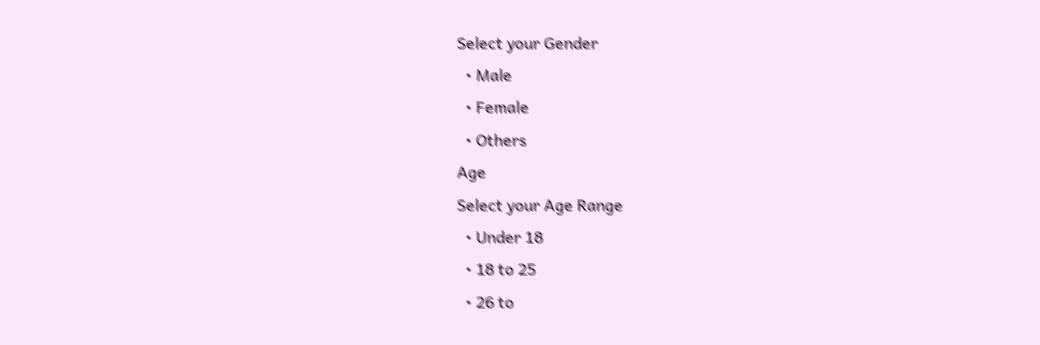Select your Gender
  • Male
  • Female
  • Others
Age
Select your Age Range
  • Under 18
  • 18 to 25
  • 26 to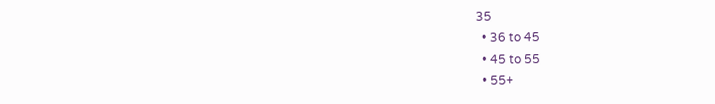35
  • 36 to 45
  • 45 to 55
  • 55+